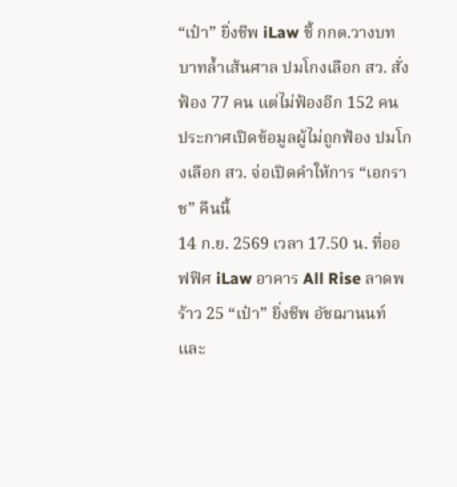“เป๋า” ยิ่งชีพ iLaw ชี้ กกต.วางบทบาทล้ำเส้นศาล ปมโกงเลือก สว. สั่งฟ้อง 77 คน แต่ไม่ฟ้องอีก 152 คน ประกาศเปิดข้อมูลผู้ไม่ถูกฟ้อง ปมโกงเลือก สว. จ่อเปิดคำให้การ “เอกราช” คืนนี้
14 ก.ย. 2569 เวลา 17.50 น. ที่ออฟฟิศ iLaw อาคาร All Rise ลาดพร้าว 25 “เป๋า” ยิ่งชีพ อัชฌานนท์ และ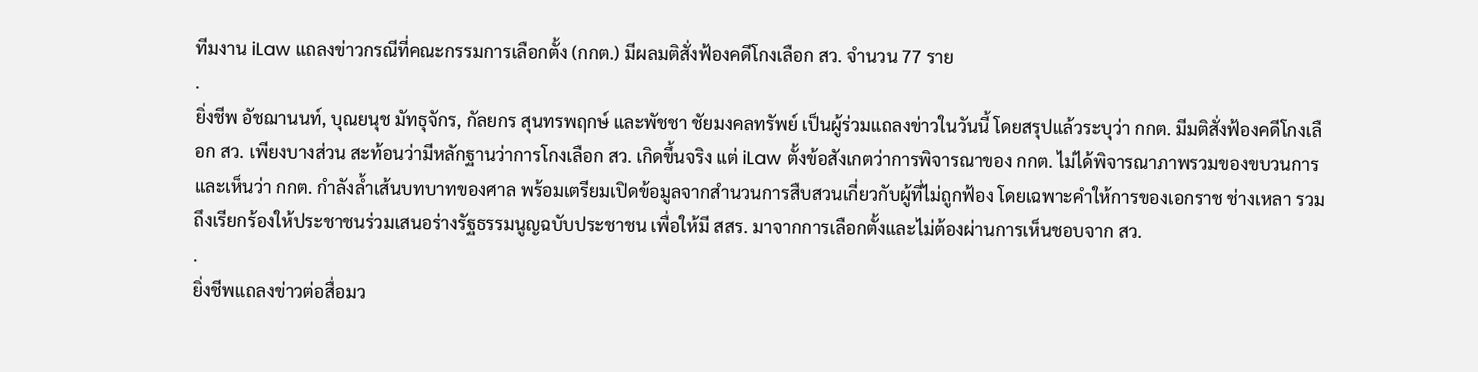ทีมงาน iLaw แถลงข่าวกรณีที่คณะกรรมการเลือกตั้ง (กกต.) มีผลมติสั่งฟ้องคดีโกงเลือก สว. จำนวน 77 ราย
.
ยิ่งชีพ อัชฌานนท์, บุณยนุช มัทธุจักร, กัลยกร สุนทรพฤกษ์ และพัชชา ชัยมงคลทรัพย์ เป็นผู้ร่วมแถลงข่าวในวันนี้ โดยสรุปแล้วระบุว่า กกต. มีมติสั่งฟ้องคดีโกงเลือก สว. เพียงบางส่วน สะท้อนว่ามีหลักฐานว่าการโกงเลือก สว. เกิดขึ้นจริง แต่ iLaw ตั้งข้อสังเกตว่าการพิจารณาของ กกต. ไม่ได้พิจารณาภาพรวมของขบวนการ และเห็นว่า กกต. กำลังล้ำเส้นบทบาทของศาล พร้อมเตรียมเปิดข้อมูลจากสำนวนการสืบสวนเกี่ยวกับผู้ที่ไม่ถูกฟ้อง โดยเฉพาะคำให้การของเอกราช ช่างเหลา รวมถึงเรียกร้องให้ประชาชนร่วมเสนอร่างรัฐธรรมนูญฉบับประชาชน เพื่อให้มี สสร. มาจากการเลือกตั้งและไม่ต้องผ่านการเห็นชอบจาก สว.
.
ยิ่งชีพแถลงข่าวต่อสื่อมว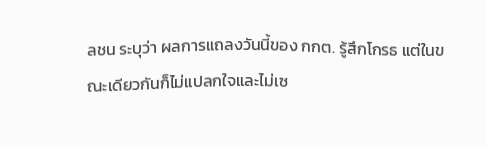ลชน ระบุว่า ผลการแถลงวันนี้ของ กกต. รู้สึกโกรธ แต่ในขณะเดียวกันก็ไม่แปลกใจและไม่เซ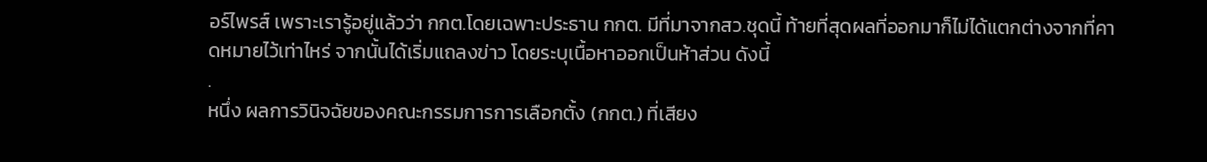อร์ไพรส์ เพราะเรารู้อยู่แล้วว่า กกต.โดยเฉพาะประธาน กกต. มีที่มาจากสว.ชุดนี้ ท้ายที่สุดผลที่ออกมาก็ไม่ได้แตกต่างจากที่คาดหมายไว้เท่าไหร่ จากนั้นได้เริ่มแถลงข่าว โดยระบุเนื้อหาออกเป็นห้าส่วน ดังนี้
.
หนึ่ง ผลการวินิจฉัยของคณะกรรมการการเลือกตั้ง (กกต.) ที่เสียง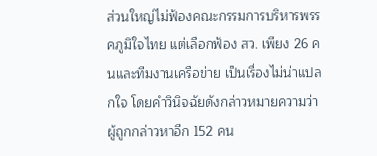ส่วนใหญ่ไม่ฟ้องคณะกรรมการบริหารพรรคภูมิใจไทย แต่เลือกฟ้อง สว. เพียง 26 คนและทีมงานเครือข่าย เป็นเรื่องไม่น่าแปลกใจ โดยคำวินิจฉัยดังกล่าวหมายความว่า ผู้ถูกกล่าวหาอีก 152 คน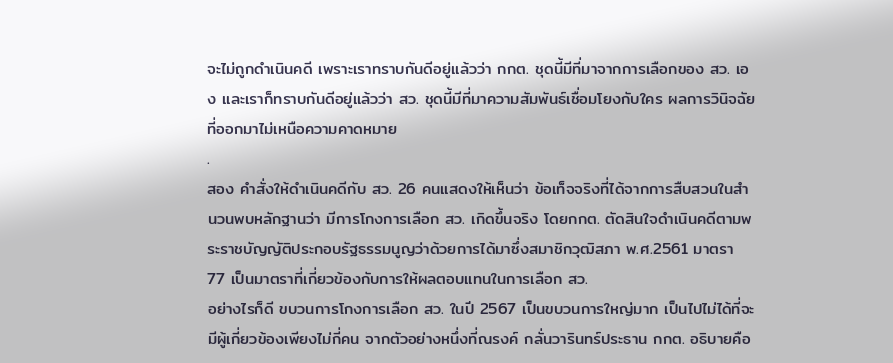จะไม่ถูกดำเนินคดี เพราะเราทราบกันดีอยู่แล้วว่า กกต. ชุดนี้มีที่มาจากการเลือกของ สว. เอง และเราก็ทราบกันดีอยู่แล้วว่า สว. ชุดนี้มีที่มาความสัมพันธ์เชื่อมโยงกับใคร ผลการวินิจฉัยที่ออกมาไม่เหนือความคาดหมาย
.
สอง คำสั่งให้ดำเนินคดีกับ สว. 26 คนแสดงให้เห็นว่า ข้อเท็จจริงที่ได้จากการสืบสวนในสำนวนพบหลักฐานว่า มีการโกงการเลือก สว. เกิดขึ้นจริง โดยกกต. ตัดสินใจดำเนินคดีตามพระราชบัญญัติประกอบรัฐธรรมนูญว่าด้วยการได้มาซึ่งสมาชิกวุฒิสภา พ.ศ.2561 มาตรา 77 เป็นมาตราที่เกี่ยวข้องกับการให้ผลตอบแทนในการเลือก สว.
อย่างไรก็ดี ขบวนการโกงการเลือก สว. ในปี 2567 เป็นขบวนการใหญ่มาก เป็นไปไม่ได้ที่จะมีผู้เกี่ยวข้องเพียงไม่กี่คน จากตัวอย่างหนึ่งที่ณรงค์ กลั่นวารินทร์ประธาน กกต. อธิบายคือ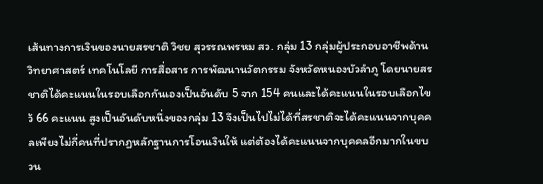เส้นทางการเงินของนายสรชาติ วิชย สุวรรณพรหม สว. กลุ่ม 13 กลุ่มผู้ประกอบอาชีพด้านวิทยาศาสตร์ เทคโนโลยี การสื่อสาร การพัฒนานวัตกรรม จังหวัดหนองบัวลำภู โดยนายสรชาติได้คะแนนในรอบเลือกกันเองเป็นอันดับ 5 จาก 154 คนและได้คะแนนในรอบเลือกไขว้ 66 คะแนน สูงเป็นอันดับหนึ่งของกลุ่ม 13 จึงเป็นไปไม่ได้ที่สรชาติจะได้คะแนนจากบุคคลเพียงไม่กี่คนที่ปรากฏหลักฐานการโอนเงินให้ แต่ต้องได้คะแนนจากบุคคลอีกมากในขบวน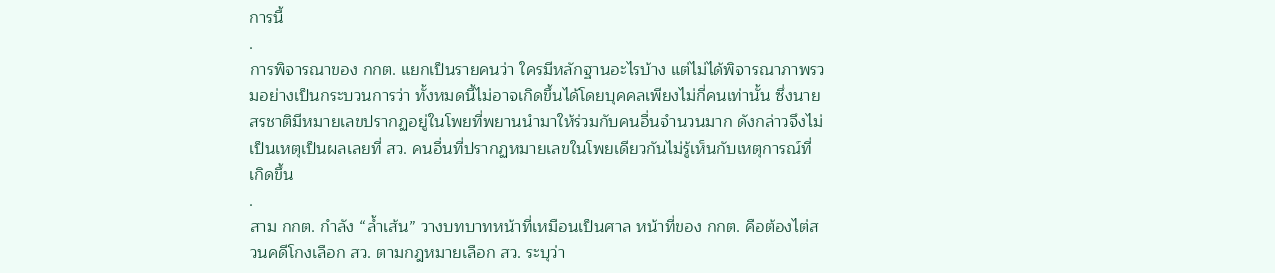การนี้
.
การพิจารณาของ กกต. แยกเป็นรายคนว่า ใครมีหลักฐานอะไรบ้าง แต่ไม่ได้พิจารณาภาพรวมอย่างเป็นกระบวนการว่า ทั้งหมดนี้ไม่อาจเกิดขึ้นได้โดยบุคคลเพียงไม่กี่คนเท่านั้น ซึ่งนายสรชาติมีหมายเลขปรากฏอยู่ในโพยที่พยานนำมาให้ร่วมกับคนอื่นจำนวนมาก ดังกล่าวจึงไม่เป็นเหตุเป็นผลเลยที่ สว. คนอื่นที่ปรากฏหมายเลขในโพยเดียวกันไม่รู้เห็นกับเหตุการณ์ที่เกิดขึ้น
.
สาม กกต. กำลัง “ล้ำเส้น” วางบทบาทหน้าที่เหมือนเป็นศาล หน้าที่ของ กกต. คือต้องไต่สวนคดีโกงเลือก สว. ตามกฎหมายเลือก สว. ระบุว่า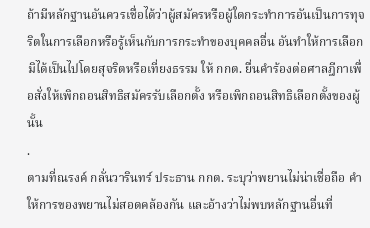ถ้ามีหลักฐานอันควรเชื่อได้ว่าผู้สมัครหรือผู้ใดกระทำการอันเป็นการทุจริตในการเลือกหรือรู้เห็นกับการกระทำของบุคคลอื่น อันทำให้การเลือกมิได้เป็นไปโดยสุจริตหรือเที่ยงธรรม ให้ กกต. ยื่นคำร้องต่อศาลฎีกาเพื่อสั่งให้เพิกถอนสิทธิสมัครรับเลือกตั้ง หรือเพิกถอนสิทธิเลือกตั้งของผู้นั้น
.
ตามที่ณรงค์ กลั่นวารินทร์ ประธาน กกต. ระบุว่าพยานไม่น่าเชื่อถือ คำให้การของพยานไม่สอดคล้องกัน และอ้างว่าไม่พบหลักฐานอื่นที่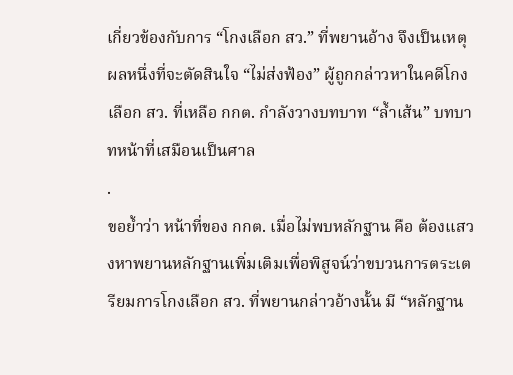เกี่ยวข้องกับการ “โกงเลือก สว.” ที่พยานอ้าง จึงเป็นเหตุผลหนึ่งที่จะตัดสินใจ “ไม่ส่งฟ้อง” ผู้ถูกกล่าวหาในคดีโกงเลือก สว. ที่เหลือ กกต. กำลังวางบทบาท “ล้ำเส้น” บทบาทหน้าที่เสมือนเป็นศาล
.
ขอย้ำว่า หน้าที่ของ กกต. เมื่อไม่พบหลักฐาน คือ ต้องแสวงหาพยานหลักฐานเพิ่มเติมเพื่อพิสูจน์ว่าขบวนการตระเตรียมการโกงเลือก สว. ที่พยานกล่าวอ้างนั้น มี “หลักฐาน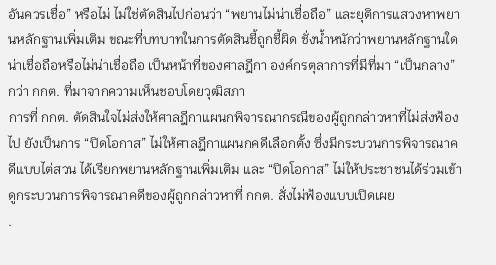อันควรเชื่อ” หรือไม่ ไม่ใช่ตัดสินไปก่อนว่า “พยานไม่น่าเชื่อถือ” และยุติการแสวงหาพยานหลักฐานเพิ่มเติม ขณะที่บทบาทในการตัดสินชี้ถูกชี้ผิด ชั่งน้ำหนักว่าพยานหลักฐานใดน่าเชื่อถือหรือไม่น่าเชื่อถือ เป็นหน้าที่ของศาลฎีกา องค์กรตุลาการที่มีที่มา “เป็นกลาง” กว่า กกต. ที่มาจากความเห็นชอบโดยวุฒิสภา
การที่ กกต. ตัดสินใจไม่ส่งให้ศาลฎีกาแผนกพิจารณากรณีของผู้ถูกกล่าวหาที่ไม่ส่งฟ้องไป ยังเป็นการ “ปิดโอกาส” ไม่ให้ศาลฎีกาแผนกคดีเลือกตั้ง ซึ่งมีกระบวนการพิจารณาคดีแบบไต่สวน ได้เรียกพยานหลักฐานเพิ่มเติม และ “ปิดโอกาส” ไม่ให้ประชาชนได้ร่วมเข้าดูกระบวนการพิจารณาคดีของผู้ถูกกล่าวหาที่ กกต. สั่งไม่ฟ้องแบบเปิดเผย
.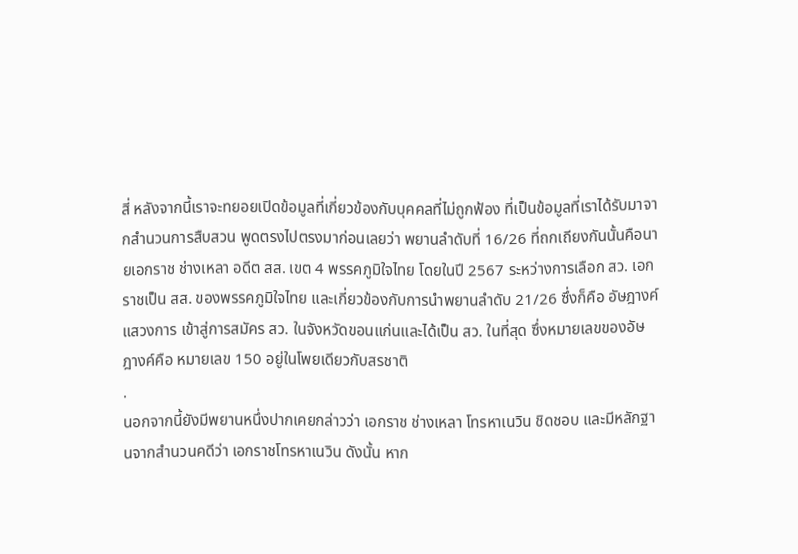สี่ หลังจากนี้เราจะทยอยเปิดข้อมูลที่เกี่ยวข้องกับบุคคลที่ไม่ถูกฟ้อง ที่เป็นข้อมูลที่เราได้รับมาจากสำนวนการสืบสวน พูดตรงไปตรงมาก่อนเลยว่า พยานลำดับที่ 16/26 ที่ถกเถียงกันนั้นคือนายเอกราช ช่างเหลา อดีต สส. เขต 4 พรรคภูมิใจไทย โดยในปี 2567 ระหว่างการเลือก สว. เอกราชเป็น สส. ของพรรคภูมิใจไทย และเกี่ยวข้องกับการนำพยานลำดับ 21/26 ซึ่งก็คือ อัษฎางค์ แสวงการ เข้าสู่การสมัคร สว. ในจังหวัดขอนแก่นและได้เป็น สว. ในที่สุด ซึ่งหมายเลขของอัษฎางค์คือ หมายเลข 150 อยู่ในโพยเดียวกับสรชาติ
.
นอกจากนี้ยังมีพยานหนึ่งปากเคยกล่าวว่า เอกราช ช่างเหลา โทรหาเนวิน ชิดชอบ และมีหลักฐานจากสำนวนคดีว่า เอกราชโทรหาเนวิน ดังนั้น หาก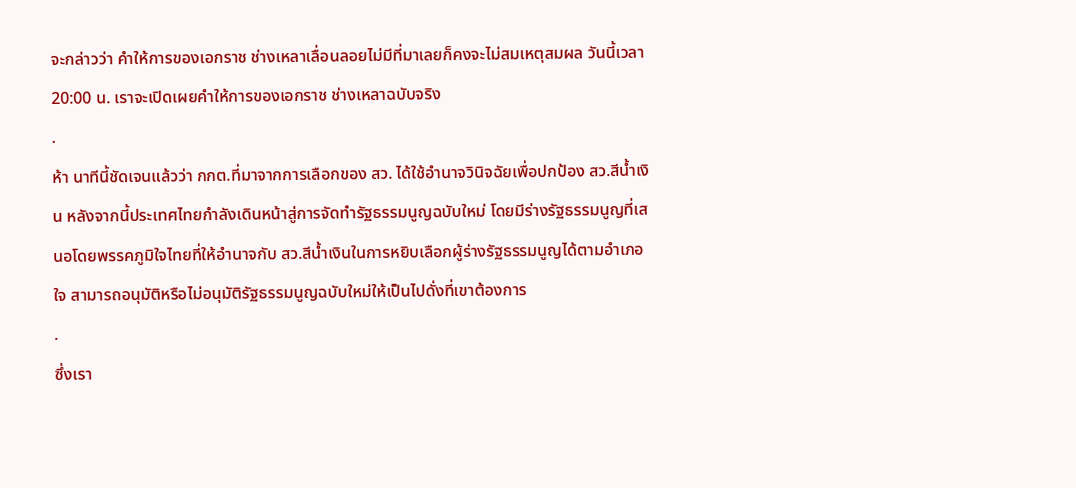จะกล่าวว่า คำให้การของเอกราช ช่างเหลาเลื่อนลอยไม่มีที่มาเลยก็คงจะไม่สมเหตุสมผล วันนี้เวลา 20:00 น. เราจะเปิดเผยคำให้การของเอกราช ช่างเหลาฉบับจริง
.
ห้า นาทีนี้ชัดเจนแล้วว่า กกต.ที่มาจากการเลือกของ สว. ได้ใช้อำนาจวินิจฉัยเพื่อปกป้อง สว.สีน้ำเงิน หลังจากนี้ประเทศไทยกำลังเดินหน้าสู่การจัดทำรัฐธรรมนูญฉบับใหม่ โดยมีร่างรัฐธรรมนูญที่เสนอโดยพรรคภูมิใจไทยที่ให้อำนาจกับ สว.สีน้ำเงินในการหยิบเลือกผู้ร่างรัฐธรรมนูญได้ตามอำเภอใจ สามารถอนุมัติหรือไม่อนุมัติรัฐธรรมนูญฉบับใหม่ให้เป็นไปดั่งที่เขาต้องการ
.
ซึ่งเรา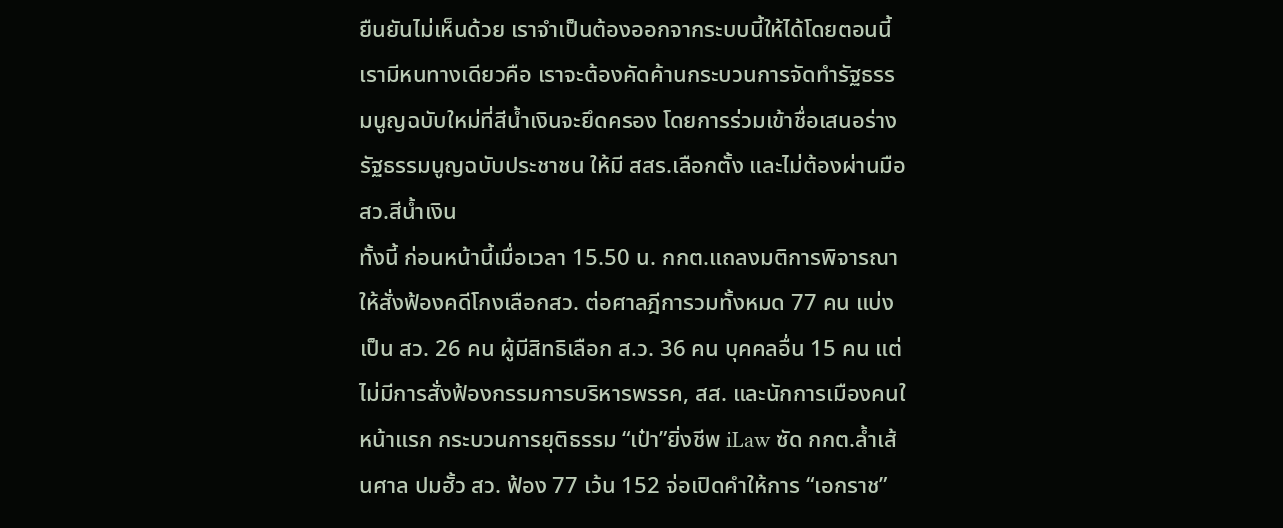ยืนยันไม่เห็นด้วย เราจำเป็นต้องออกจากระบบนี้ให้ได้โดยตอนนี้เรามีหนทางเดียวคือ เราจะต้องคัดค้านกระบวนการจัดทำรัฐธรรมนูญฉบับใหม่ที่สีน้ำเงินจะยึดครอง โดยการร่วมเข้าชื่อเสนอร่างรัฐธรรมนูญฉบับประชาชน ให้มี สสร.เลือกตั้ง และไม่ต้องผ่านมือ สว.สีน้ำเงิน
ทั้งนี้ ก่อนหน้านี้เมื่อเวลา 15.50 น. กกต.แถลงมติการพิจารณาให้สั่งฟ้องคดีโกงเลือกสว. ต่อศาลฎีการวมทั้งหมด 77 คน แบ่งเป็น สว. 26 คน ผู้มีสิทธิเลือก ส.ว. 36 คน บุคคลอื่น 15 คน แต่ไม่มีการสั่งฟ้องกรรมการบริหารพรรค, สส. และนักการเมืองคนใ
หน้าแรก กระบวนการยุติธรรม “เป๋า”ยิ่งชีพ iLaw ซัด กกต.ล้ำเส้นศาล ปมฮั้ว สว. ฟ้อง 77 เว้น 152 จ่อเปิดคำให้การ “เอกราช”